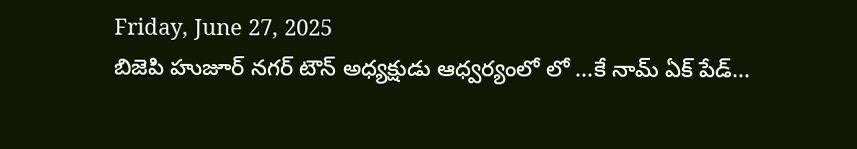Friday, June 27, 2025
బిజెపి హుజూర్ నగర్ టౌన్ అధ్యక్షుడు ఆధ్వర్యంలో లో ...కే నామ్ ఏక్ పేడ్...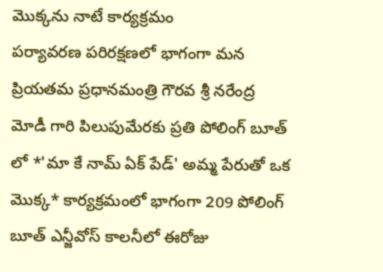మొక్కను నాటే కార్యక్రమం
పర్యావరణ పరిరక్షణలో భాగంగా మన ప్రియతమ ప్రధానమంత్రి గౌరవ శ్రీ నరేంద్ర మోడీ గారి పిలుపుమేరకు ప్రతి పోలింగ్ బూత్ లో *'మా కే నామ్ ఏక్ పేడ్' అమ్మ పేరుతో ఒక మొక్క* కార్యక్రమంలో భాగంగా 209 పోలింగ్ బూత్ ఎన్జీవోస్ కాలనీలో ఈరోజు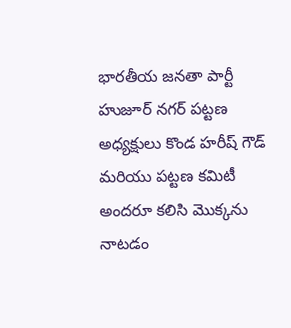భారతీయ జనతా పార్టీ హుజూర్ నగర్ పట్టణ అధ్యక్షులు కొండ హరీష్ గౌడ్ మరియు పట్టణ కమిటీ అందరూ కలిసి మొక్కను నాటడం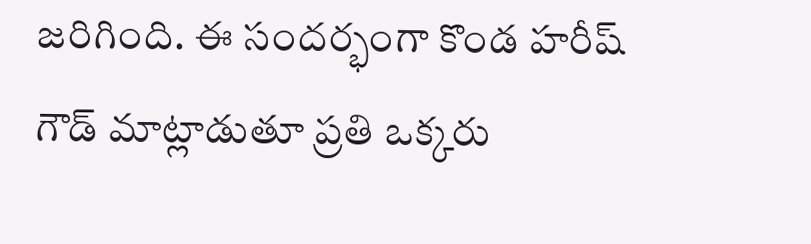జరిగింది. ఈ సందర్భంగా కొండ హరీష్ గౌడ్ మాట్లాడుతూ ప్రతి ఒక్కరు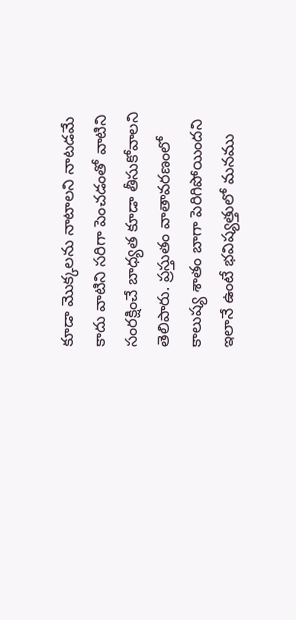కూడా మొక్కలను నాటాలని నాటడమే కాదు వాటిని సరిగా పెంచడంతో వాటిని సంరక్షించే బాధ్యత కూడా తీసుకోవాలని తెలిపారు. ప్రస్తుతం వాతావరణంలో కాలుష్య శాతం బాగా పెరిగిపోయిందని ఇలానే ఉంటే భవిష్యత్తులో మనము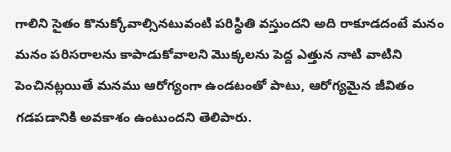గాలిని సైతం కొనుక్కోవాల్సినటువంటి పరిస్థితి వస్తుందని అది రాకూడదంటే మనం మనం పరిసరాలను కాపాడుకోవాలని మొక్కలను పెద్ద ఎత్తున నాటి వాటిని పెంచినట్లయితే మనము ఆరోగ్యంగా ఉండటంతో పాటు, ఆరోగ్యమైన జీవితం గడపడానికి అవకాశం ఉంటుందని తెలిపారు.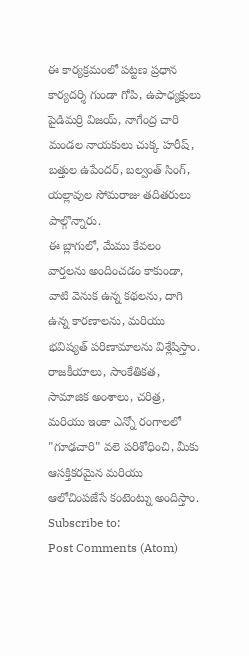ఈ కార్యక్రమంలో పట్టణ ప్రధాన కార్యదర్శి గుండా గోపి, ఉపాధ్యక్షులు పైడిమర్రి విజయ్, నాగేంద్ర చారి మండల నాయకులు చుక్క హరీష్, బత్తుల ఉపేందర్, బల్వంత్ సింగ్, యల్లావుల సోమరాజు తదితరులు పాల్గొన్నారు.
ఈ బ్లాగులో, మేము కేవలం వార్తలను అందించడం కాకుండా, వాటి వెనుక ఉన్న కథలను, దాగి ఉన్న కారణాలను, మరియు భవిష్యత్ పరిణామాలను విశ్లేషిస్తాం. రాజకీయాలు, సాంకేతికత, సామాజిక అంశాలు, చరిత్ర, మరియు ఇంకా ఎన్నో రంగాలలో "గూఢచారి" వలె పరిశోధించి, మీకు ఆసక్తికరమైన మరియు ఆలోచింపజేసే కంటెంట్ను అందిస్తాం.
Subscribe to:
Post Comments (Atom)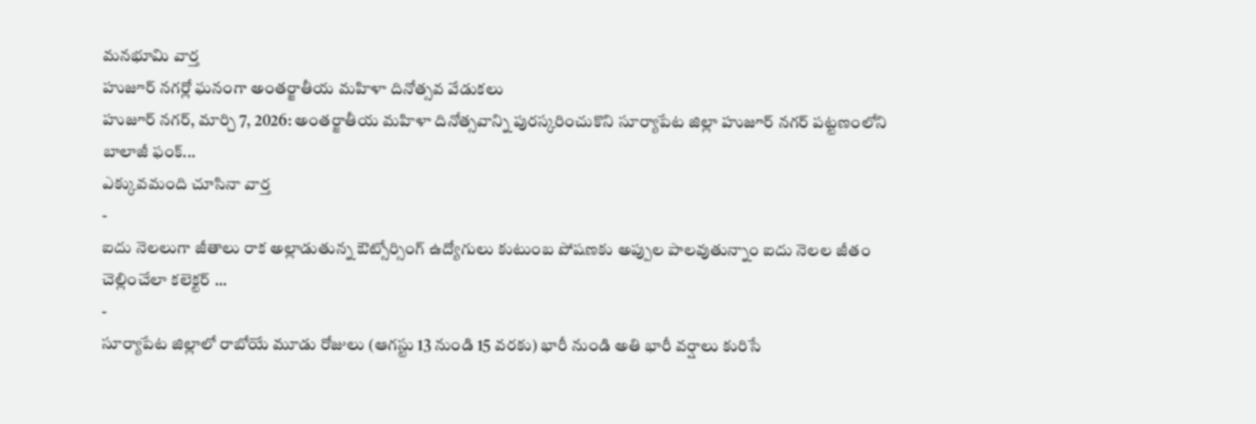మనభూమి వార్త
హుజూర్ నగర్లో ఘనంగా అంతర్జాతీయ మహిళా దినోత్సవ వేడుకలు
హుజూర్ నగర్, మార్చి 7, 2026: అంతర్జాతీయ మహిళా దినోత్సవాన్ని పురస్కరించుకొని సూర్యాపేట జిల్లా హుజూర్ నగర్ పట్టణంలోని బాలాజీ ఫంక్...
ఎక్కువమంది చూసినా వార్త
-
ఐదు నెలలుగా జీతాలు రాక అల్లాడుతున్న ఔట్సోర్సింగ్ ఉద్యోగులు కుటుంబ పోషణకు అప్పుల పాలవుతున్నాం ఐదు నెలల జీతం చెల్లించేలా కలెక్టర్ ...
-
సూర్యాపేట జిల్లాలో రాబోయే మూడు రోజులు (ఆగస్టు 13 నుండి 15 వరకు) భారీ నుండి అతి భారీ వర్షాలు కురిసే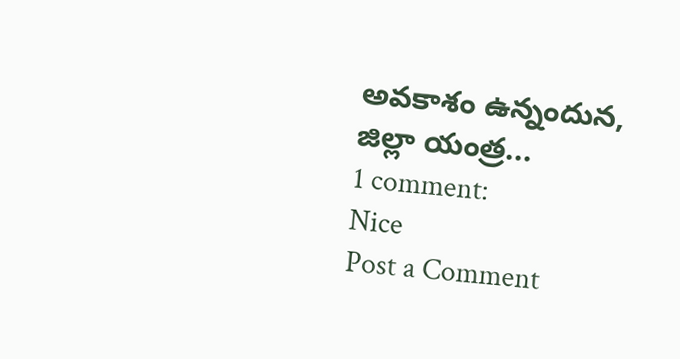అవకాశం ఉన్నందున, జిల్లా యంత్ర...
1 comment:
Nice
Post a Comment